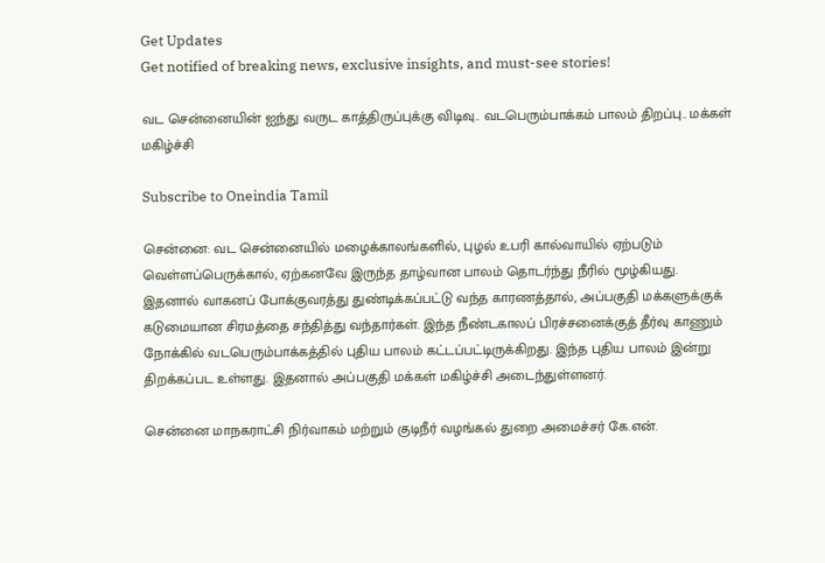Get Updates
Get notified of breaking news, exclusive insights, and must-see stories!

வட சென்னையின் ஐந்து வருட காத்திருப்புக்கு விடிவு.. வடபெரும்பாக்கம் பாலம் திறப்பு.. மக்கள் மகிழ்ச்சி

Subscribe to Oneindia Tamil

சென்னை: வட சென்னையில் மழைக்காலங்களில், புழல் உபரி கால்வாயில் ஏற்படும் வெள்ளப்பெருக்கால், ஏற்கனவே இருந்த தாழ்வான பாலம் தொடர்ந்து நீரில் மூழ்கியது. இதனால் வாகனப் போக்குவரத்து துண்டிக்கப்பட்டு வந்த காரணத்தால், அப்பகுதி மக்களுக்குக் கடுமையான சிரமத்தை சந்தித்து வந்தார்கள். இந்த நீண்டகாலப் பிரச்சனைக்குத் தீர்வு காணும் நோக்கில் வடபெரும்பாக்கத்தில் புதிய பாலம் கட்டப்பட்டிருக்கிறது. இந்த புதிய பாலம் இன்று திறக்கப்பட உள்ளது. இதனால் அப்பகுதி மக்கள் மகிழ்ச்சி அடைந்துள்ளனர்.

சென்னை மாநகராட்சி நிர்வாகம் மற்றும் குடிநீர் வழங்கல் துறை அமைச்சர் கே.என்.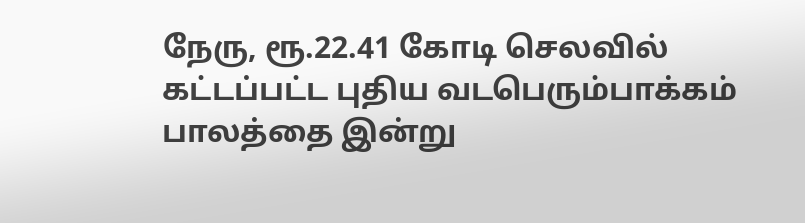நேரு, ரூ.22.41 கோடி செலவில் கட்டப்பட்ட புதிய வடபெரும்பாக்கம் பாலத்தை இன்று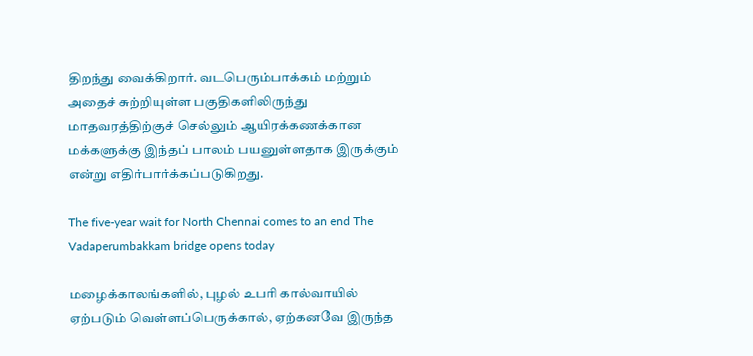திறந்து வைக்கிறார். வடபெரும்பாக்கம் மற்றும் அதைச் சுற்றியுள்ள பகுதிகளிலிருந்து மாதவரத்திற்குச் செல்லும் ஆயிரக்கணக்கான மக்களுக்கு இந்தப் பாலம் பயனுள்ளதாக இருக்கும் என்று எதிர்பார்க்கப்படுகிறது.

The five-year wait for North Chennai comes to an end The Vadaperumbakkam bridge opens today

மழைக்காலங்களில், புழல் உபரி கால்வாயில் ஏற்படும் வெள்ளப்பெருக்கால், ஏற்கனவே இருந்த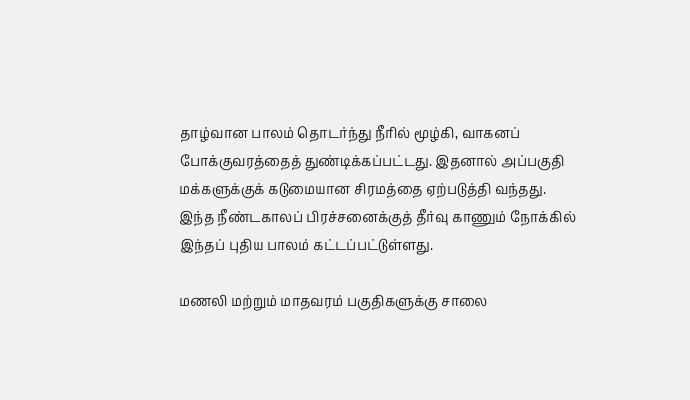தாழ்வான பாலம் தொடர்ந்து நீரில் மூழ்கி, வாகனப் போக்குவரத்தைத் துண்டிக்கப்பட்டது. இதனால் அப்பகுதி மக்களுக்குக் கடுமையான சிரமத்தை ஏற்படுத்தி வந்தது. இந்த நீண்டகாலப் பிரச்சனைக்குத் தீர்வு காணும் நோக்கில் இந்தப் புதிய பாலம் கட்டப்பட்டுள்ளது.

மணலி மற்றும் மாதவரம் பகுதிகளுக்கு சாலை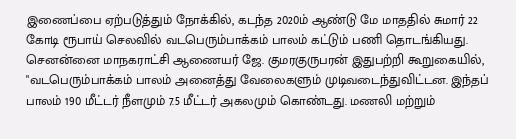இணைப்பை ஏற்படுத்தும் நோக்கில், கடந்த 2020ம் ஆண்டு மே மாததில் சுமார் 22 கோடி ரூபாய் செலவில் வடபெரும்பாக்கம் பாலம் கட்டும் பணி தொடங்கியது. செனன்னை மாநகராட்சி ஆணையர் ஜே. குமரகுருபரன் இதுபற்றி கூறுகையில், "வடபெரும்பாக்கம் பாலம் அனைத்து வேலைகளும் முடிவடைந்துவிட்டன. இந்தப் பாலம் 190 மீட்டர் நீளமும் 7.5 மீட்டர் அகலமும் கொண்டது. மணலி மற்றும்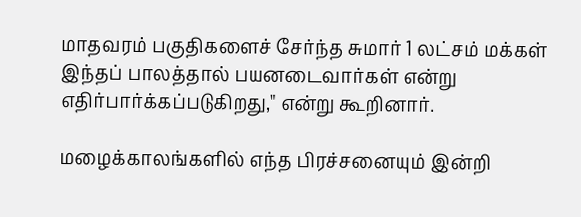மாதவரம் பகுதிகளைச் சேர்ந்த சுமார் 1 லட்சம் மக்கள் இந்தப் பாலத்தால் பயனடைவார்கள் என்று எதிர்பார்க்கப்படுகிறது," என்று கூறினார்.

மழைக்காலங்களில் எந்த பிரச்சனையும் இன்றி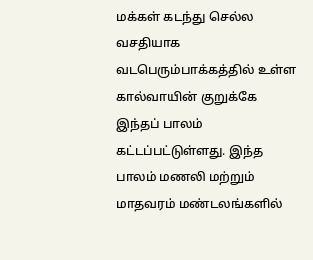மக்கள் கடந்து செல்ல வசதியாக வடபெரும்பாக்கத்தில் உள்ள கால்வாயின் குறுக்கே இந்தப் பாலம் கட்டப்பட்டுள்ளது. இந்த பாலம் மணலி மற்றும் மாதவரம் மண்டலங்களில்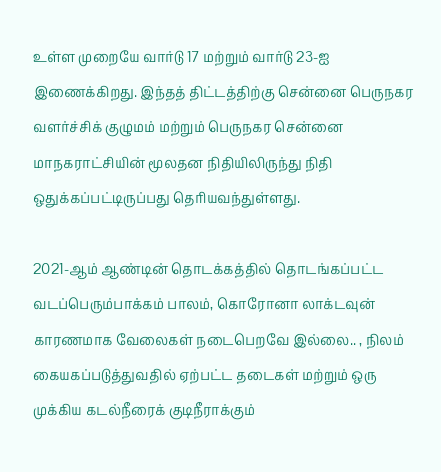உள்ள முறையே வார்டு 17 மற்றும் வார்டு 23-ஐ இணைக்கிறது. இந்தத் திட்டத்திற்கு சென்னை பெருநகர வளர்ச்சிக் குழுமம் மற்றும் பெருநகர சென்னை மாநகராட்சியின் மூலதன நிதியிலிருந்து நிதி ஒதுக்கப்பட்டிருப்பது தெரியவந்துள்ளது.

2021-ஆம் ஆண்டின் தொடக்கத்தில் தொடங்கப்பட்ட வடப்பெரும்பாக்கம் பாலம், கொரோனா லாக்டவுன் காரணமாக வேலைகள் நடைபெறவே இல்லை.. , நிலம் கையகப்படுத்துவதில் ஏற்பட்ட தடைகள் மற்றும் ஒரு முக்கிய கடல்நீரைக் குடிநீராக்கும்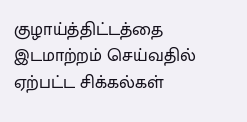குழாய்த்திட்டத்தை இடமாற்றம் செய்வதில் ஏற்பட்ட சிக்கல்கள்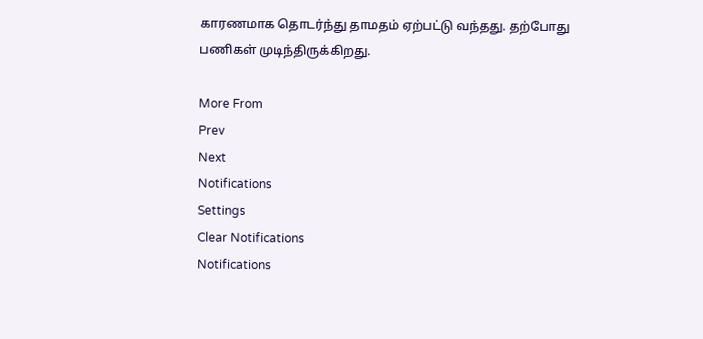காரணமாக தொடர்ந்து தாமதம் ஏற்பட்டு வந்தது. தற்போது பணிகள் முடிந்திருக்கிறது.

More From
Prev
Next
Notifications
Settings
Clear Notifications
Notifications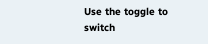Use the toggle to switch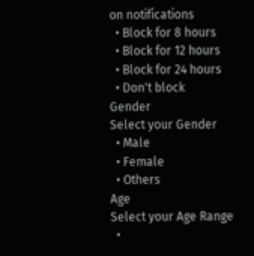on notifications
  • Block for 8 hours
  • Block for 12 hours
  • Block for 24 hours
  • Don't block
Gender
Select your Gender
  • Male
  • Female
  • Others
Age
Select your Age Range
  •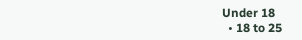Under 18
  • 18 to 25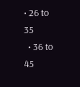• 26 to 35
  • 36 to 45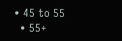• 45 to 55
  • 55+